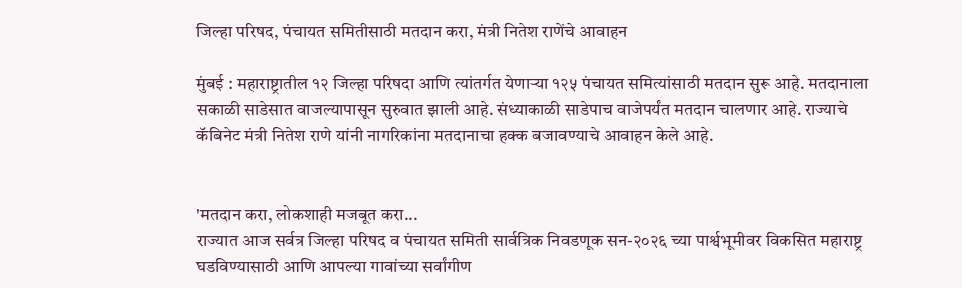जिल्हा परिषद, पंचायत समितीसाठी मतदान करा, मंत्री नितेश राणेंचे आवाहन

मुंबई : महाराष्ट्रातील १२ जिल्हा परिषदा आणि त्यांतर्गत येणाऱ्या १२५ पंचायत समित्यांसाठी मतदान सुरू आहे. मतदानाला सकाळी साडेसात वाजल्यापासून सुरुवात झाली आहे. संध्याकाळी साडेपाच वाजेपर्यंत मतदान चालणार आहे. राज्याचे कॅबिनेट मंत्री नितेश राणे यांनी नागरिकांना मतदानाचा हक्क बजावण्याचे आवाहन केले आहे.


'मतदान करा, लोकशाही मजबूत करा...
राज्यात आज सर्वत्र जिल्हा परिषद व पंचायत समिती सार्वत्रिक निवडणूक सन-२०२६ च्या पार्श्वभूमीवर विकसित महाराष्ट्र घडविण्यासाठी आणि आपल्या गावांच्या सर्वांगीण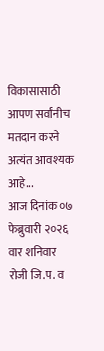विकासासाठी आपण सर्वांनीच मतदान करने अत्यंत आवश्यक आहे...
आज दिनांक ०७ फेब्रुवारी २०२६ वार शनिवार रोजी जि.प. व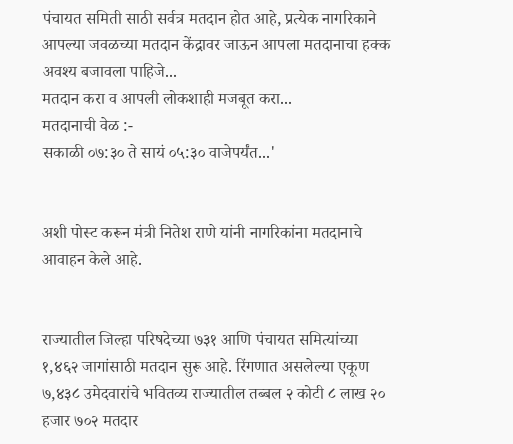पंचायत समिती साठी सर्वत्र मतदान होत आहे, प्रत्येक नागरिकाने आपल्या जवळच्या मतदान केंद्रावर जाऊन आपला मतदानाचा हक्क अवश्य बजावला पाहिजे...
मतदान करा व आपली लोकशाही मजबूत करा...
मतदानाची वेळ :-
सकाळी ०७:३० ते सायं ०५:३० वाजेपर्यंत...'


अशी पोस्ट करून मंत्री नितेश राणे यांनी नागरिकांना मतदानाचे आवाहन केले आहे.


राज्यातील जिल्हा परिषदेच्या ७३१ आणि पंचायत समित्यांच्या १,४६२ जागांसाठी मतदान सुरू आहे. रिंगणात असलेल्या एकूण ७,४३८ उमेदवारांचे भवितव्य राज्यातील तब्बल २ कोटी ८ लाख २० हजार ७०२ मतदार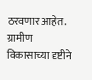ठरवणार आहेत. ग्रामीण विकासाच्या दृष्टीने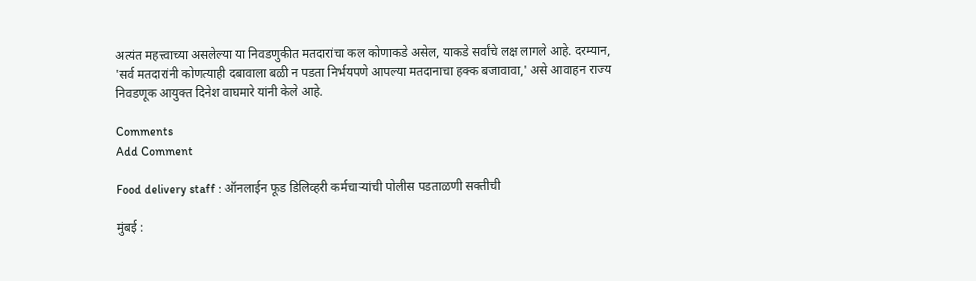अत्यंत महत्त्वाच्या असलेल्या या निवडणुकीत मतदारांचा कल कोणाकडे असेल, याकडे सर्वांचे लक्ष लागले आहे. दरम्यान, 'सर्व मतदारांनी कोणत्याही दबावाला बळी न पडता निर्भयपणे आपल्या मतदानाचा हक्क बजावावा,' असे आवाहन राज्य निवडणूक आयुक्त दिनेश वाघमारे यांनी केले आहे.

Comments
Add Comment

Food delivery staff : ऑनलाईन फूड डिलिव्हरी कर्मचाऱ्यांची पोलीस पडताळणी सक्तीची

मुंबई :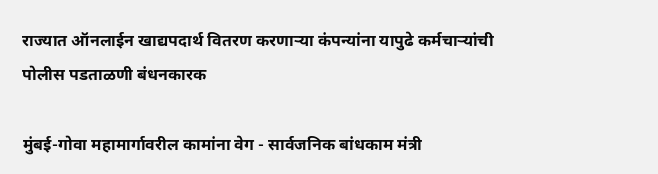राज्यात ऑनलाईन खाद्यपदार्थ वितरण करणाऱ्या कंपन्यांना यापुढे कर्मचाऱ्यांची पोलीस पडताळणी बंधनकारक

मुंबई-गोवा महामार्गावरील कामांना वेग - सार्वजनिक बांधकाम मंत्री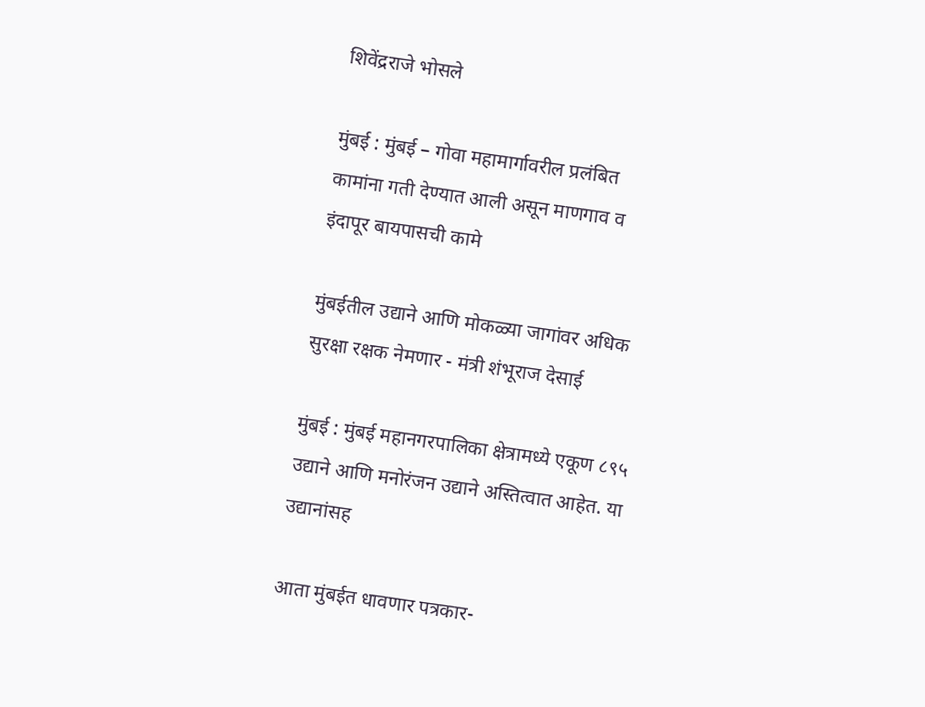शिवेंद्रराजे भोसले

मुंबई : मुंबई – गोवा महामार्गावरील प्रलंबित कामांना गती देण्यात आली असून माणगाव व इंदापूर बायपासची कामे

मुंबईतील उद्याने आणि मोकळ्या जागांवर अधिक सुरक्षा रक्षक नेमणार - मंत्री शंभूराज देसाई

मुंबई : मुंबई महानगरपालिका क्षेत्रामध्ये एकूण ८९५ उद्याने आणि मनोरंजन उद्याने अस्तित्वात आहेत. या उद्यानांसह

आता मुंबईत धावणार पत्रकार-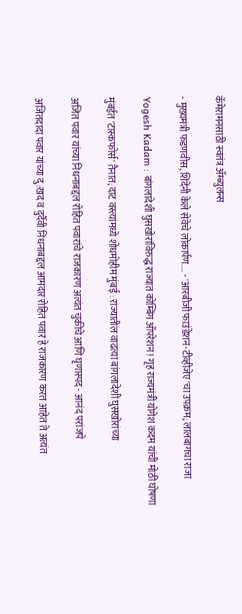कॅमेरामनसाठी स्वतंत्र ॲम्ब्युलन्स

- मुख्यमंत्री फडणवीस, शिंदेंनी केले सेवेचे लोकार्पण.... - 'आरबीजी फाउंडेशन-टीव्हीजेए'चा उपक्रम; लालबागचा राजा

Yogesh Kadam : बांगलादेशी घुसखोरांविरुद्ध राज्यात कोम्बिंग ऑपरेशन! गृह राज्यमंत्री योगेश कदम यांची मोठी घोषणा

मुंबईत 'टास्कफोर्स' तैनात; दाट वस्त्यांमध्ये शोधमोहीम मुंबई : राज्यातील वाढत्या बांगलादेशी घुसखोरांच्या

अजित पवार यांच्या निधनाबद्दल रोहित पवारांचे राजकारण अत्यंत चुकीचे आणि घृणास्पद - आनंद परांजपे

अजितदादा पवार यांच्या दु:खद व दुर्दैवी निधनाबद्दल आमदार रोहित पवार हे राजकारण करत आहेत ते अत्यंत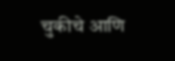चुकीचे आणि